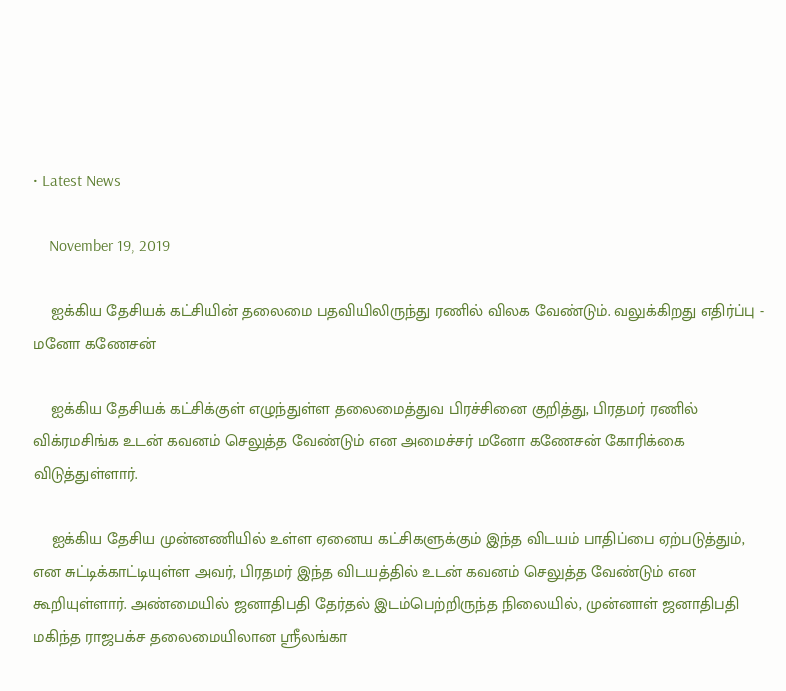• Latest News

    November 19, 2019

    ஐக்கிய தேசியக் கட்சியின் தலைமை பதவியிலிருந்து ரணில் விலக வேண்டும். வலுக்கிறது எதிர்ப்பு - மனோ கணேசன்

    ஐக்கிய தேசியக் கட்சிக்குள் எழுந்துள்ள தலைமைத்துவ பிரச்சினை குறித்து, பிரதமர் ரணில் விக்ரமசிங்க உடன் கவனம் செலுத்த வேண்டும் என அமைச்சர் மனோ கணேசன் கோரிக்கை விடுத்துள்ளார்.

    ஐக்கிய தேசிய முன்னணியில் உள்ள ஏனைய கட்சிகளுக்கும் இந்த விடயம் பாதிப்பை ஏற்படுத்தும், என சுட்டிக்காட்டியுள்ள அவர், பிரதமர் இந்த விடயத்தில் உடன் கவனம் செலுத்த வேண்டும் என கூறியுள்ளார். அண்மையில் ஜனாதிபதி தேர்தல் இடம்பெற்றிருந்த நிலையில், முன்னாள் ஜனாதிபதி மகிந்த ராஜபக்ச தலைமையிலான ஸ்ரீலங்கா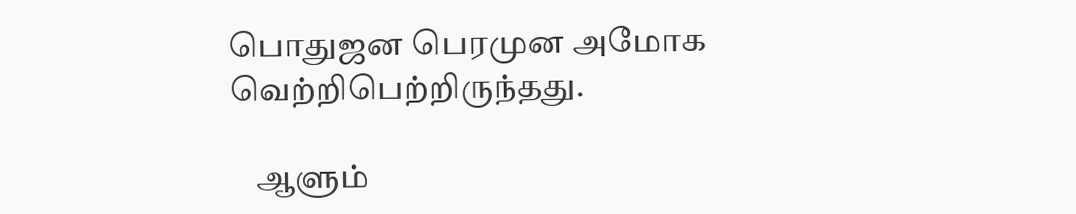பொதுஜன பெரமுன அமோக வெற்றிபெற்றிருந்தது.

    ஆளும்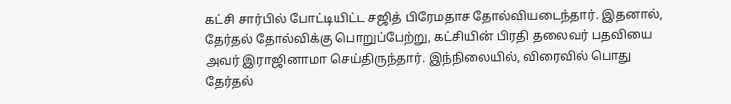கட்சி சார்பில் போட்டியிட்ட சஜித் பிரேமதாச தோல்வியடைந்தார். இதனால், தேர்தல் தோல்விக்கு பொறுப்பேற்று, கட்சியின் பிரதி தலைவர் பதவியை அவர் இராஜினாமா செய்திருந்தார். இந்நிலையில், விரைவில் பொது தேர்தல்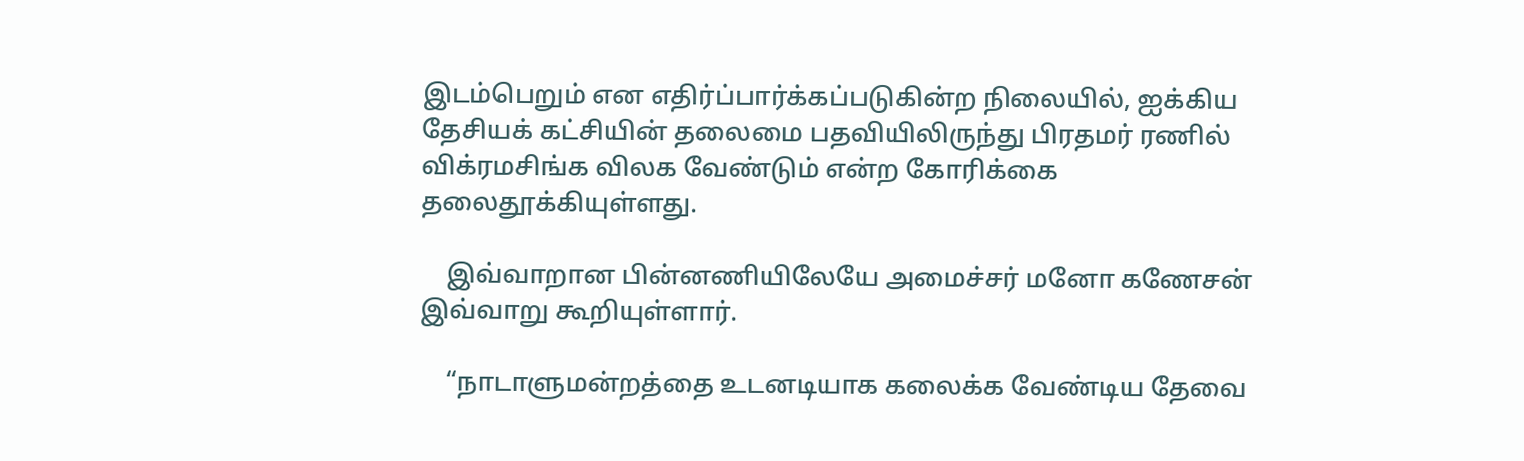இடம்பெறும் என எதிர்ப்பார்க்கப்படுகின்ற நிலையில், ஐக்கிய தேசியக் கட்சியின் தலைமை பதவியிலிருந்து பிரதமர் ரணில் விக்ரமசிங்க விலக வேண்டும் என்ற கோரிக்கை தலைதூக்கியுள்ளது.

    இவ்வாறான பின்னணியிலேயே அமைச்சர் மனோ கணேசன் இவ்வாறு கூறியுள்ளார்.

    “நாடாளுமன்றத்தை உடனடியாக கலைக்க வேண்டிய தேவை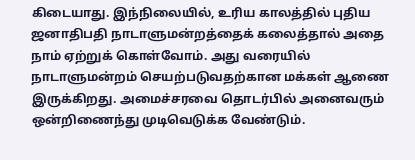கிடையாது. இந்நிலையில், உரிய காலத்தில் புதிய ஜனாதிபதி நாடாளுமன்றத்தைக் கலைத்தால் அதை நாம் ஏற்றுக் கொள்வோம். அது வரையில் நாடாளுமன்றம் செயற்படுவதற்கான மக்கள் ஆணை இருக்கிறது. அமைச்சரவை தொடர்பில் அனைவரும் ஒன்றிணைந்து முடிவெடுக்க வேண்டும்.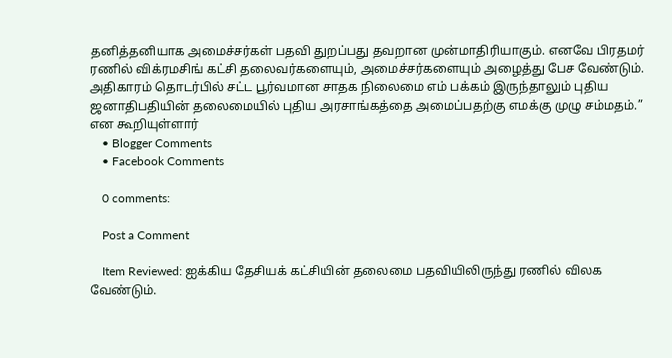தனித்தனியாக அமைச்சர்கள் பதவி துறப்பது தவறான முன்மாதிரியாகும். எனவே பிரதமர் ரணில் விக்ரமசிங் கட்சி தலைவர்களையும், அமைச்சர்களையும் அழைத்து பேச வேண்டும். அதிகாரம் தொடர்பில் சட்ட பூர்வமான சாதக நிலைமை எம் பக்கம் இருந்தாலும் புதிய ஜனாதிபதியின் தலைமையில் புதிய அரசாங்கத்தை அமைப்பதற்கு எமக்கு முழு சம்மதம்.” என கூறியுள்ளார்
    • Blogger Comments
    • Facebook Comments

    0 comments:

    Post a Comment

    Item Reviewed: ஐக்கிய தேசியக் கட்சியின் தலைமை பதவியிலிருந்து ரணில் விலக வேண்டும்.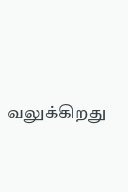வலுக்கிறது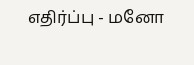எதிர்ப்பு - மனோ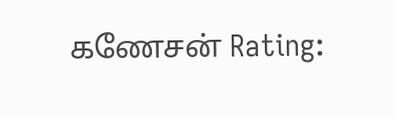கணேசன் Rating: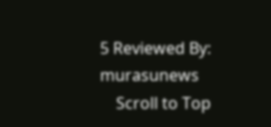5 Reviewed By: murasunews
    Scroll to Top